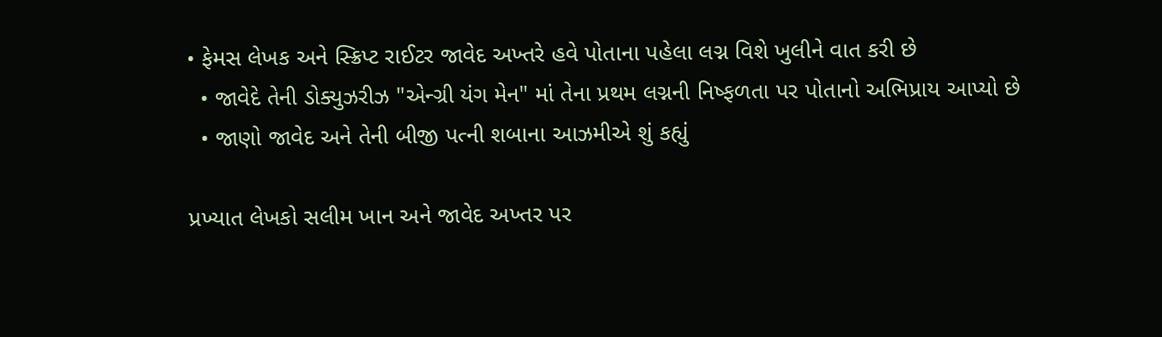• ફેમસ લેખક અને સ્ક્રિપ્ટ રાઈટર જાવેદ અખ્તરે હવે પોતાના પહેલા લગ્ન વિશે ખુલીને વાત કરી છે
  • જાવેદે તેની ડોક્યુઝરીઝ "એન્ગ્રી યંગ મેન" માં તેના પ્રથમ લગ્નની નિષ્ફળતા પર પોતાનો અભિપ્રાય આપ્યો છે
  • જાણો જાવેદ અને તેની બીજી પત્ની શબાના આઝમીએ શું કહ્યું

પ્રખ્યાત લેખકો સલીમ ખાન અને જાવેદ અખ્તર પર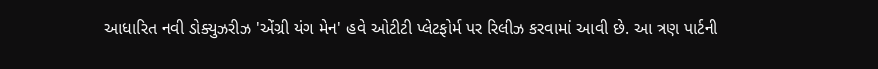આધારિત નવી ડોક્યુઝરીઝ 'એંગ્રી યંગ મેન' હવે ઓટીટી પ્લેટફોર્મ પર રિલીઝ કરવામાં આવી છે. આ ત્રણ પાર્ટની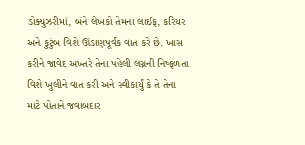ડોક્યુઝરીમાં, બંને લેખકો તેમના લાઈફ, કરિયર અને કુટુંબ વિશે ઊંડાણપૂર્વક વાત કરે છે. ખાસ કરીને જાવેદ અખ્તરે તેના પહેલી લગ્નની નિષ્ફળતા વિશે ખુલીને વાત કરી અને સ્વીકાર્યું કે તે તેના માટે પોતાને જવાબદાર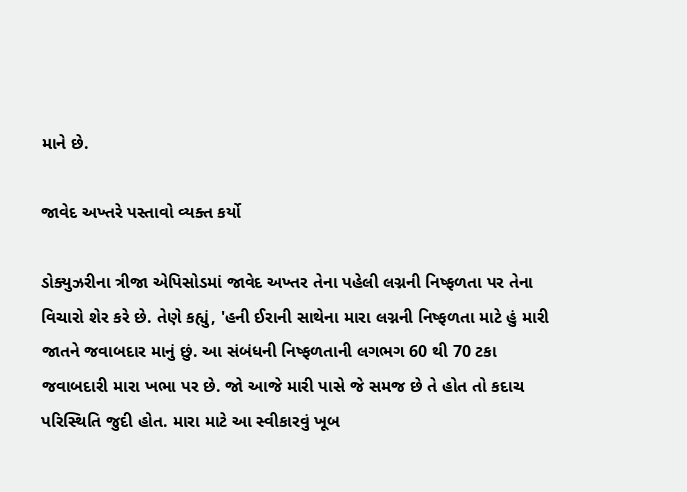માને છે.

જાવેદ અખ્તરે પસ્તાવો વ્યક્ત કર્યો

ડોક્યુઝરીના ત્રીજા એપિસોડમાં જાવેદ અખ્તર તેના પહેલી લગ્નની નિષ્ફળતા પર તેના વિચારો શેર કરે છે. તેણે કહ્યું, 'હની ઈરાની સાથેના મારા લગ્નની નિષ્ફળતા માટે હું મારી જાતને જવાબદાર માનું છું. આ સંબંધની નિષ્ફળતાની લગભગ 60 થી 70 ટકા જવાબદારી મારા ખભા પર છે. જો આજે મારી પાસે જે સમજ છે તે હોત તો કદાચ પરિસ્થિતિ જુદી હોત. મારા માટે આ સ્વીકારવું ખૂબ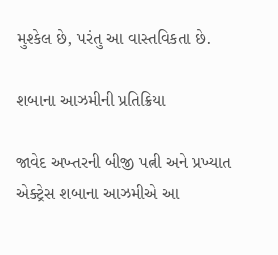મુશ્કેલ છે, પરંતુ આ વાસ્તવિકતા છે.

શબાના આઝમીની પ્રતિક્રિયા

જાવેદ અખ્તરની બીજી પત્ની અને પ્રખ્યાત એક્ટ્રેસ શબાના આઝમીએ આ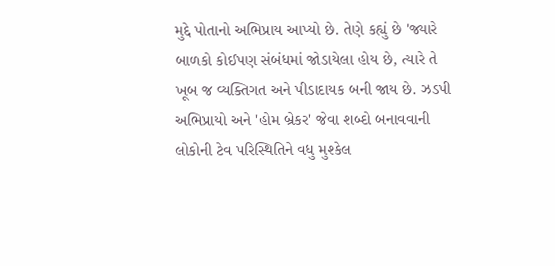મુદ્દે પોતાનો અભિપ્રાય આપ્યો છે. તેણે કહ્યું છે 'જ્યારે બાળકો કોઈપણ સંબંધમાં જોડાયેલા હોય છે, ત્યારે તે ખૂબ જ વ્યક્તિગત અને પીડાદાયક બની જાય છે. ઝડપી અભિપ્રાયો અને 'હોમ બ્રેકર' જેવા શબ્દો બનાવવાની લોકોની ટેવ પરિસ્થિતિને વધુ મુશ્કેલ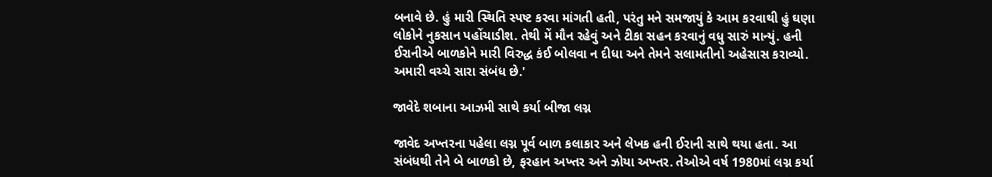બનાવે છે. હું મારી સ્થિતિ સ્પષ્ટ કરવા માંગતી હતી, પરંતુ મને સમજાયું કે આમ કરવાથી હું ઘણા લોકોને નુકસાન પહોંચાડીશ. તેથી મેં મૌન રહેવું અને ટીકા સહન કરવાનું વધુ સારું માન્યું. હની ઈરાનીએ બાળકોને મારી વિરુદ્ધ કંઈ બોલવા ન દીધા અને તેમને સલામતીનો અહેસાસ કરાવ્યો. અમારી વચ્ચે સારા સંબંધ છે.'

જાવેદે શબાના આઝમી સાથે કર્યા બીજા લગ્ન

જાવેદ અખ્તરના પહેલા લગ્ન પૂર્વ બાળ કલાકાર અને લેખક હની ઈરાની સાથે થયા હતા. આ સંબંધથી તેને બે બાળકો છે, ફરહાન અખ્તર અને ઝોયા અખ્તર. તેઓએ વર્ષ 1980માં લગ્ન કર્યા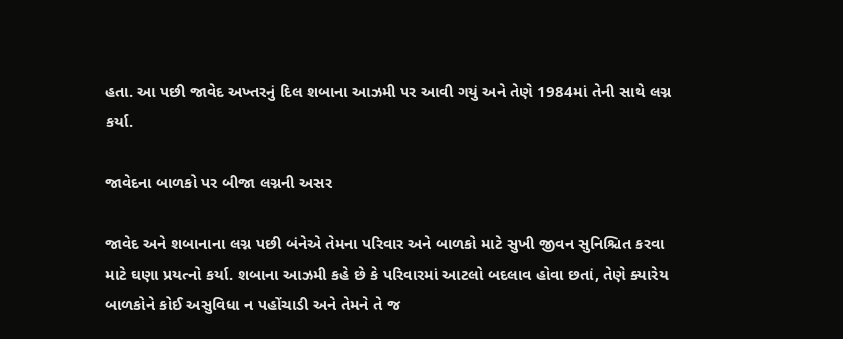હતા. આ પછી જાવેદ અખ્તરનું દિલ શબાના આઝમી પર આવી ગયું અને તેણે 1984માં તેની સાથે લગ્ન કર્યા.

જાવેદના બાળકો પર બીજા લગ્નની અસર

જાવેદ અને શબાનાના લગ્ન પછી બંનેએ તેમના પરિવાર અને બાળકો માટે સુખી જીવન સુનિશ્ચિત કરવા માટે ઘણા પ્રયત્નો કર્યા. શબાના આઝમી કહે છે કે પરિવારમાં આટલો બદલાવ હોવા છતાં, તેણે ક્યારેય બાળકોને કોઈ અસુવિધા ન પહોંચાડી અને તેમને તે જ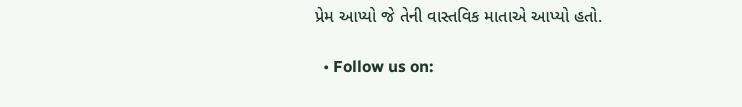પ્રેમ આપ્યો જે તેની વાસ્તવિક માતાએ આપ્યો હતો.

  • Follow us on: